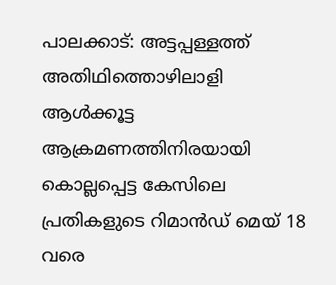പാലക്കാട്: അട്ടപ്പള്ളത്ത് അതിഥിത്തൊഴിലാളി ആൾക്കൂട്ട ആക്രമണത്തിനിരയായി കൊല്ലപ്പെട്ട കേസിലെ പ്രതികളുടെ റിമാൻഡ് മെയ് 18 വരെ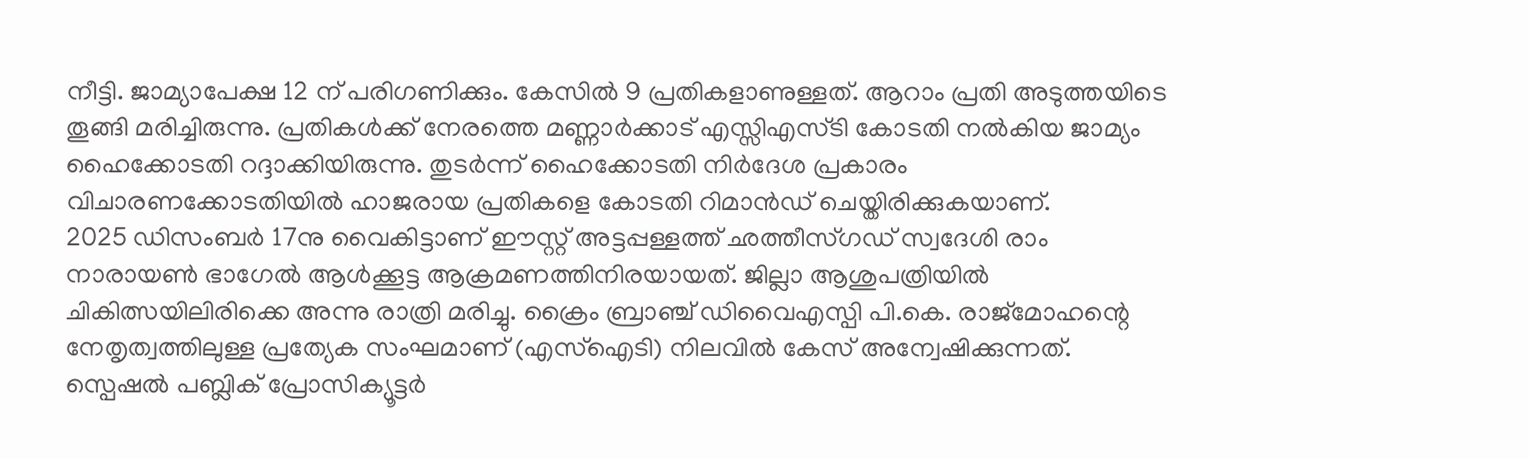നീട്ടി. ജാമ്യാപേക്ഷ 12 ന് പരിഗണിക്കും. കേസിൽ 9 പ്രതികളാണുള്ളത്. ആറാം പ്രതി അടുത്തയിടെ തൂങ്ങി മരിച്ചിരുന്നു. പ്രതികൾക്ക് നേരത്തെ മണ്ണാർക്കാട് എസ്സിഎസ്ടി കോടതി നൽകിയ ജാമ്യം ഹൈക്കോടതി റദ്ദാക്കിയിരുന്നു. തുടർന്ന് ഹൈക്കോടതി നിർദേശ പ്രകാരം വിചാരണക്കോടതിയിൽ ഹാജരായ പ്രതികളെ കോടതി റിമാൻഡ് ചെയ്തിരിക്കുകയാണ്.
2025 ഡിസംബർ 17നു വൈകിട്ടാണ് ഈസ്റ്റ് അട്ടപ്പള്ളത്ത് ഛത്തീസ്ഗഡ് സ്വദേശി രാം നാരായൺ ഭാഗേൽ ആൾക്കൂട്ട ആക്രമണത്തിനിരയായത്. ജില്ലാ ആശുപത്രിയിൽ ചികിത്സയിലിരിക്കെ അന്നു രാത്രി മരിച്ചു. ക്രൈം ബ്രാഞ്ച് ഡിവൈഎസ്പി പി.കെ. രാജ്മോഹന്റെ നേതൃത്വത്തിലുള്ള പ്രത്യേക സംഘമാണ് (എസ്ഐടി) നിലവിൽ കേസ് അന്വേഷിക്കുന്നത്. സ്പെഷൽ പബ്ലിക് പ്രോസിക്യൂട്ടർ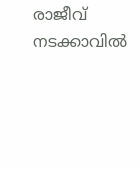രാജീവ് നടക്കാവിൽ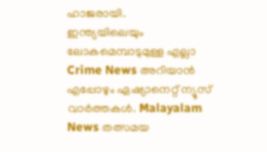ഹാജരായി.
ഇന്ത്യയിലെയും ലോകമെമ്പാടുമുള്ള എല്ലാ Crime News അറിയാൻ എപ്പോഴും ഏഷ്യാനെറ്റ് ന്യൂസ് വാർത്തകൾ. Malayalam News തത്സമയ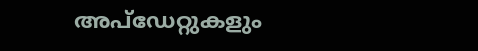അപ്ഡേറ്റുകളും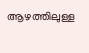ആഴത്തിലുള്ള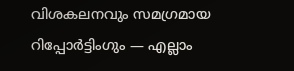വിശകലനവും സമഗ്രമായ റിപ്പോർട്ടിംഗും — എല്ലാം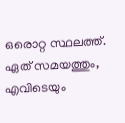ഒരൊറ്റ സ്ഥലത്ത്. ഏത് സമയത്തും, എവിടെയും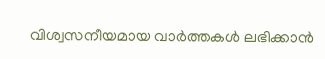വിശ്വസനീയമായ വാർത്തകൾ ലഭിക്കാൻ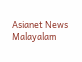Asianet News Malayalam